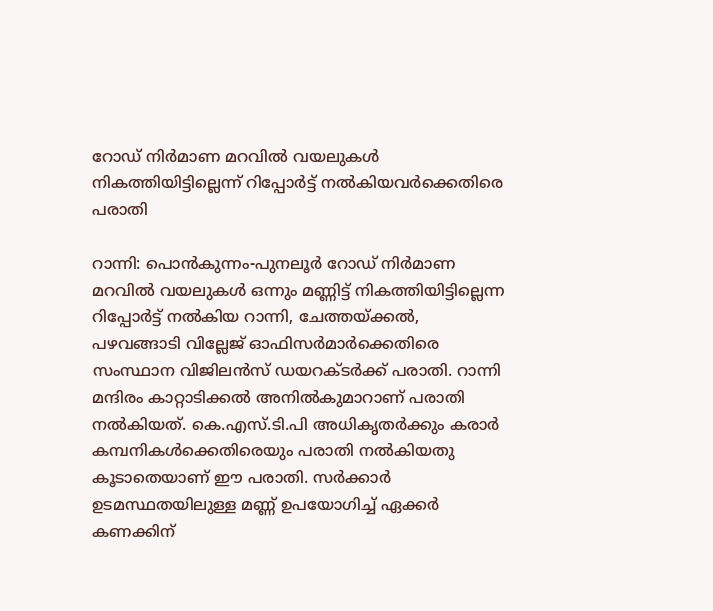റോഡ് നിർമാണ മറവിൽ വയലുകള്‍ നികത്തിയിട്ടില്ലെന്ന് റിപ്പോര്‍ട്ട് നല്‍കിയവർക്കെതിരെ പരാതി

റാന്നി: പൊൻകുന്നം-പുനലൂർ റോഡ് നിർമാണ മറവിൽ വയലുകള്‍ ഒന്നും മണ്ണിട്ട് നികത്തിയിട്ടില്ലെന്ന റിപ്പോര്‍ട്ട് നല്‍കിയ റാന്നി, ചേത്തയ്ക്കല്‍, പഴവങ്ങാടി വില്ലേജ് ഓഫിസര്‍മാര്‍ക്കെതിരെ സംസ്ഥാന വിജിലന്‍സ് ഡയറക്ടര്‍ക്ക് പരാതി. റാന്നി മന്ദിരം കാറ്റാടിക്കൽ അനില്‍കുമാറാണ് പരാതി നല്‍കിയത്. കെ.എസ്.ടി.പി അധികൃതര്‍ക്കും കരാര്‍ കമ്പനികള്‍ക്കെതിരെയും പരാതി നല്‍കിയതു കൂടാതെയാണ് ഈ പരാതി. സർക്കാർ ഉടമസ്ഥതയിലുള്ള മണ്ണ് ഉപയോഗിച്ച് ഏക്കർ കണക്കിന്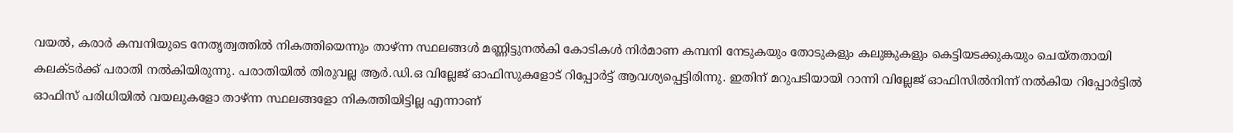വയൽ, കരാർ കമ്പനിയുടെ നേതൃത്വത്തിൽ നികത്തിയെന്നും താഴ്ന്ന സ്ഥലങ്ങൾ മണ്ണിട്ടുനൽകി കോടികൾ നിർമാണ കമ്പനി നേടുകയും തോടുകളും കലുങ്കുകളും കെട്ടിയടക്കുകയും ചെയ്തതായി കലക്ടർക്ക് പരാതി നൽകിയിരുന്നു. പരാതിയില്‍ തിരുവല്ല ആര്‍.ഡി.ഒ വില്ലേജ് ഓഫിസുകളോട് റിപ്പോർട്ട് ആവശ്യപ്പെട്ടിരിന്നു. ഇതിന് മറുപടിയായി റാന്നി വില്ലേജ് ഓഫിസിൽനിന്ന് നൽകിയ റിപ്പോർട്ടിൽ ഓഫിസ് പരിധിയിൽ വയലുകളോ താഴ്ന്ന സ്ഥലങ്ങളോ നികത്തിയിട്ടില്ല എന്നാണ്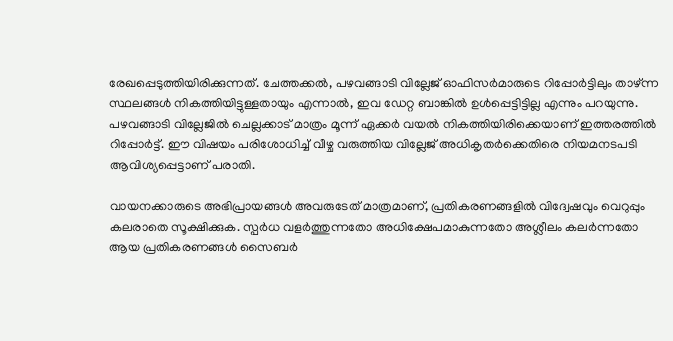രേഖപ്പെടുത്തിയിരിക്കുന്നത്. ചേത്തക്കൽ, പഴവങ്ങാടി വില്ലേജ് ഓഫിസർമാരുടെ റിപ്പോർട്ടിലും താഴ്ന്ന സ്ഥലങ്ങൾ നികത്തിയിട്ടുള്ളതായും എന്നാൽ, ഇവ ഡേറ്റ ബാങ്കിൽ ഉൾപ്പെട്ടിട്ടില്ല എന്നും പറയുന്നു. പഴവങ്ങാടി വില്ലേജിൽ ചെല്ലക്കാട് മാത്രം മൂന്ന് ഏക്കർ വയൽ നികത്തിയിരിക്കെയാണ്‌ ഇത്തരത്തിൽ റിപ്പോർട്ട്‌. ഈ വിഷയം പരിശോധിച്ച് വീഴ്ച വരുത്തിയ വില്ലേജ് അധികൃതർക്കെതിരെ നിയമനടപടി ആവിശ്യപ്പെട്ടാണ് പരാതി.

വായനക്കാരുടെ അഭിപ്രായങ്ങള്‍ അവരുടേത് മാത്രമാണ്, പ്രതികരണങ്ങളിൽ വിദ്വേഷവും വെറുപ്പും കലരാതെ സൂക്ഷിക്കുക. സ്പർധ വളർത്തുന്നതോ അധിക്ഷേപമാകുന്നതോ അശ്ലീലം കലർന്നതോ ആയ പ്രതികരണങ്ങൾ സൈബർ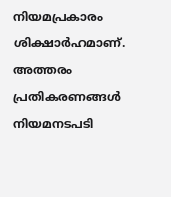നിയമപ്രകാരം ശിക്ഷാർഹമാണ്. അത്തരം പ്രതികരണങ്ങൾ നിയമനടപടി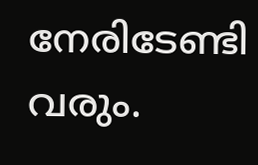നേരിടേണ്ടി വരും.